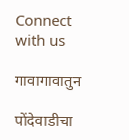Connect with us

गावागावातुन

पोंदेवाडीचा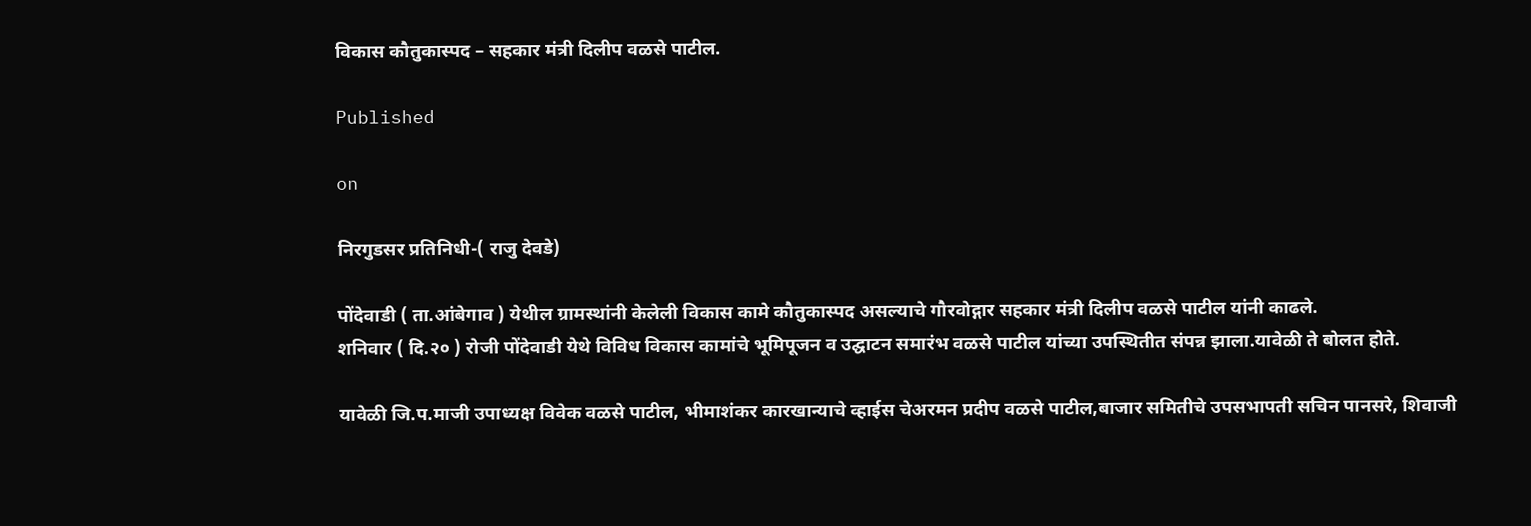विकास कौतुकास्पद – सहकार मंत्री दिलीप वळसे पाटील.

Published

on

निरगुडसर प्रतिनिधी-( राजु देवडे)

पोंदेवाडी ( ता.आंबेगाव ) येथील ग्रामस्थांनी केलेली विकास कामे कौतुकास्पद असल्याचे गौरवोद्गार सहकार मंत्री दिलीप वळसे पाटील यांनी काढले.
शनिवार ( दि.२० ) रोजी पोंदेवाडी येथे विविध विकास कामांचे भूमिपूजन व उद्घाटन समारंभ वळसे पाटील यांच्या उपस्थितीत संपन्न झाला.यावेळी ते बोलत होते.

यावेळी जि.प.माजी उपाध्यक्ष विवेक वळसे पाटील, भीमाशंकर कारखान्याचे व्हाईस चेअरमन प्रदीप वळसे पाटील,बाजार समितीचे उपसभापती सचिन पानसरे, शिवाजी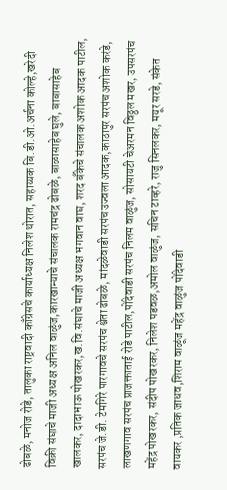ढोबळे, मनोज रोडे, तालुका राष्ट्रवादी काँग्रेसचे कार्याध्यक्ष निलेश थोरात, सहाय्यक बि.डी.ओ.अर्चना कोल्हे,खरेदी विक्री संघाचे माजी अध्यक्ष अनिल वाळुंज,कारखान्याचे संचालक रामचंद्र ढोबळे, बाळासाहेब घुले, बाबासाहेब खालकर, दादाभाऊ पोखरकर,ख.वि.संघाचे माजी अध्यक्ष भगवान वाघ, शरद बँकेचे संचालक अशोक आदक पाटील, सरपंच जे.डी. टेमगिरे पारगावचे सरपंच श्वेता ढोबळे, मांदळेवाडी सरपंच उज्वला आदक,काठापुर सरपंच अशोक करंडे, लाखणगाव सरपंच प्राजक्ताताई रोडे पाटील,पोंदेवाडी सरपंच निलम वाळुंज, सोसायटी चेअरमन विठ्ठल मखर, उपसरपंच महेंद्र पोखरकर, संदीप पोखरकर, निलेश पडवळ,अमोल वाळुंज, सचिन टाव्हरे, राजु सिनलकर, मयूर सरडे, संकेत वायकर ,प्रतिक जाधव,शिराम वाळूंज महेंद्र वाळुंज पोंदेवाडी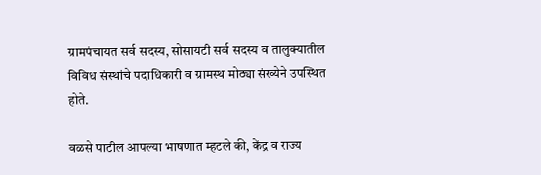ग्रामपंचायत सर्व सदस्य, सोसायटी सर्व सदस्य व तालुक्यातील विविध संस्थांचे पदाधिकारी व ग्रामस्थ मोठ्या संख्येने उपस्थित होते.

वळसे पाटील आपल्या भाषणात म्हटले की, केंद्र व राज्य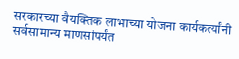सरकारच्या वैयक्तिक लाभाच्या योजना कार्यकर्त्यांनी सर्वसामान्य माणसांपर्यंत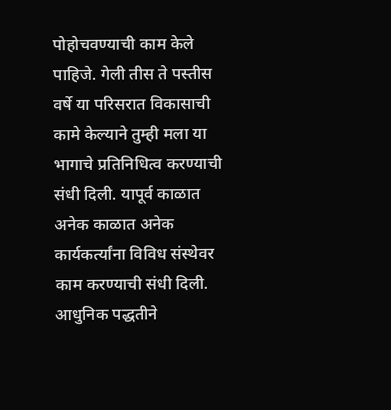पोहोचवण्याची काम केले पाहिजे. गेली तीस ते पस्तीस वर्षे या परिसरात विकासाची कामे केल्याने तुम्ही मला या भागाचे प्रतिनिधित्व करण्याची संधी दिली. यापूर्व काळात अनेक काळात अनेक कार्यकर्त्यांना विविध संस्थेवर काम करण्याची संधी दिली. आधुनिक पद्धतीने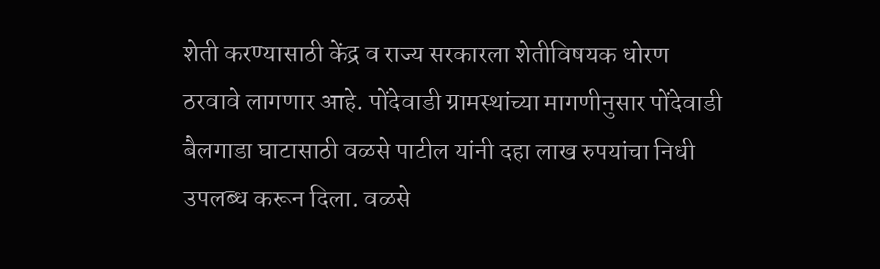शेती करण्यासाठी केंद्र व राज्य सरकारला शेतीविषयक धोरण ठरवावे लागणार आहे. पोंदेवाडी ग्रामस्थांच्या मागणीनुसार पोंदेवाडी बैलगाडा घाटासाठी वळसे पाटील यांनी दहा लाख रुपयांचा निधी उपलब्ध करून दिला. वळसे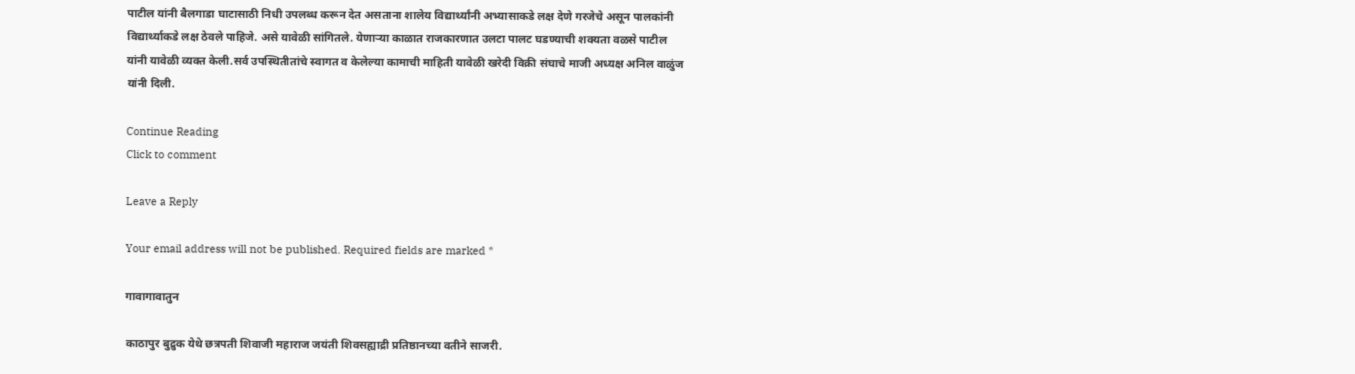पाटील यांनी बैलगाडा घाटासाठी निधी उपलब्ध करून देत असताना शालेय विद्यार्थ्यांनी अभ्यासाकडे लक्ष देणे गरजेचे असून पालकांनी विद्यार्थ्याकडे लक्ष ठेवले पाहिजे. असे यावेळी सांगितले. येणाऱ्या काळात राजकारणात उलटा पालट घडण्याची शक्यता वळसे पाटील यांनी यावेळी व्यक्त केली.सर्व उपस्थितीतांचे स्वागत व केलेल्या कामाची माहिती यावेळी खरेदी विक्री संघाचे माजी अध्यक्ष अनिल वाळुंज यांनी दिली.

Continue Reading
Click to comment

Leave a Reply

Your email address will not be published. Required fields are marked *

गावागावातुन

काठापुर बुद्रुक येथे छत्रपती शिवाजी महाराज जयंती शिवसह्याद्री प्रतिष्ठानच्या वतीने साजरी.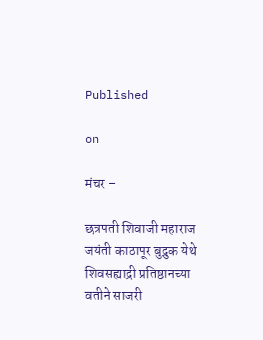Published

on

मंचर –

छत्रपती शिवाजी महाराज जयंती काठापूर बुद्रुक येथे शिवसह्याद्री प्रतिष्ठानच्या वतीने साजरी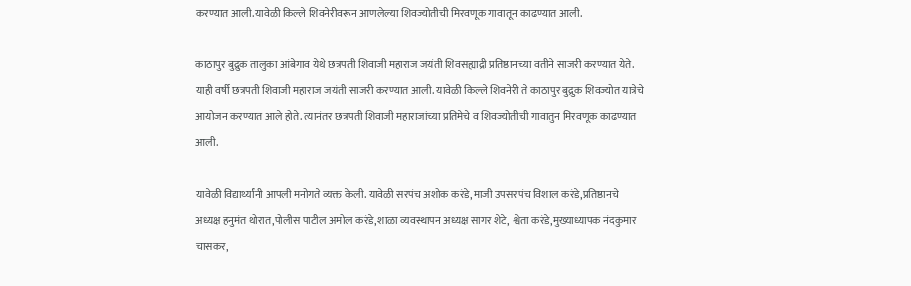करण्यात आली.यावेळी किल्ले शिवनेरीवरून आणलेल्या शिवज्योतीची मिरवणूक गावातून काढण्यात आली.

काठापुर बुद्रुक तालुका आंबेगाव येथे छत्रपती शिवाजी महाराज जयंती शिवसह्याद्री प्रतिष्ठानच्या वतीने साजरी करण्यात येते. याही वर्षी छत्रपती शिवाजी महाराज जयंती साजरी करण्यात आली. यावेळी किल्ले शिवनेरी ते काठापुर बुद्रुक शिवज्योत यात्रेचे आयोजन करण्यात आले होते. त्यानंतर छत्रपती शिवाजी महाराजांच्या प्रतिमेचे व शिवज्योतीची गावातुन मिरवणूक काढण्यात आली.

यावेळी विद्यार्थ्यांनी आपली मनोगते व्यक्त केली. यावेळी सरपंच अशोक करंडे,माजी उपसरपंच विशाल करंडे,प्रतिष्ठानचे अध्यक्ष हनुमंत थोरात,पोलीस पाटील अमोल करंडे,शाळा व्यवस्थापन अध्यक्ष सागर शेटे, श्वेता करंडे,मुख्याध्यापक नंदकुमार चासकर,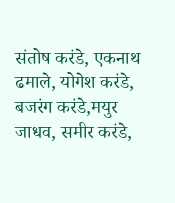संतोष करंडे, एकनाथ ढमाले, योगेश करंडे, बजरंग करंडे,मयुर जाधव, समीर करंडे,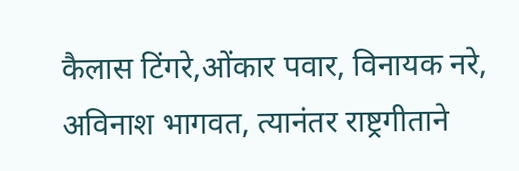कैलास टिंगरे,ओंकार पवार, विनायक नरे, अविनाश भागवत, त्यानंतर राष्ट्रगीताने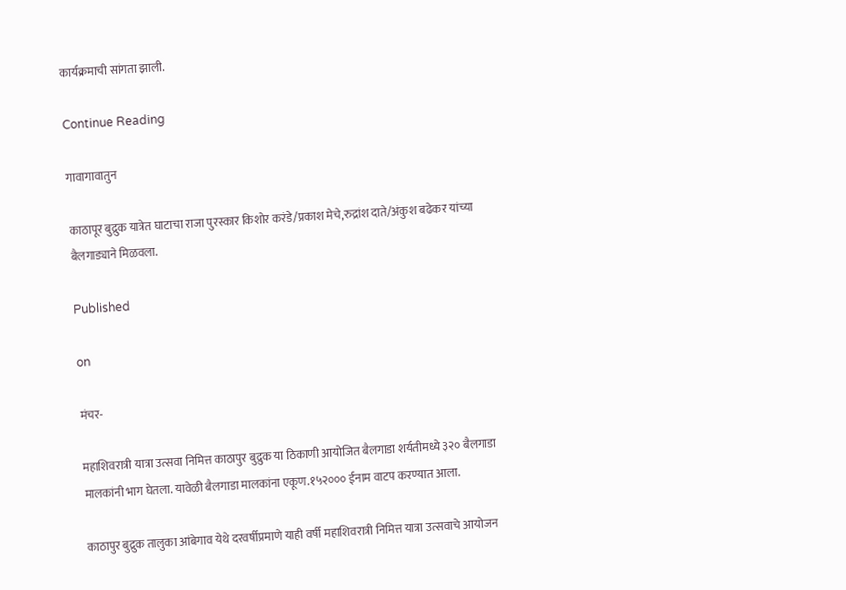कार्यक्रमाची सांगता झाली.

Continue Reading

गावागावातुन

काठापूर बुद्रुक यात्रेत घाटाचा राजा पुरस्कार किशोर करंडे/प्रकाश मेचे,रुद्रांश दाते/अंकुश बढेकर यांच्या बैलगाड्याने मिळवला.

Published

on

मंचर-

महाशिवरात्री यात्रा उत्सवा निमित्त काठापुर बुद्रुक या ठिकाणी आयोजित बैलगाडा शर्यतीमध्ये ३२० बैलगाडा मालकांनी भाग घेतला. यावेळी बैलगाडा मालकांना एकूण.१५२००० ईनाम वाटप करण्यात आला.

काठापुर बुद्रुक तालुका आंबेगाव येथे दरवर्षीप्रमाणे याही वर्षी महाशिवरात्री निमित्त यात्रा उत्सवाचे आयोजन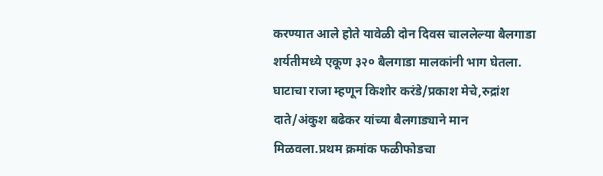करण्यात आले होते यावेळी दोन दिवस चाललेल्या बैलगाडा शर्यतीमध्ये एकूण ३२० बैलगाडा मालकांनी भाग घेतला.
घाटाचा राजा म्हणून किशोर करंडे/प्रकाश मेचे,रुद्रांश दाते/अंकुश बढेकर यांच्या बैलगाड्याने मान मिळवला.प्रथम क्रमांक फळीफोडचा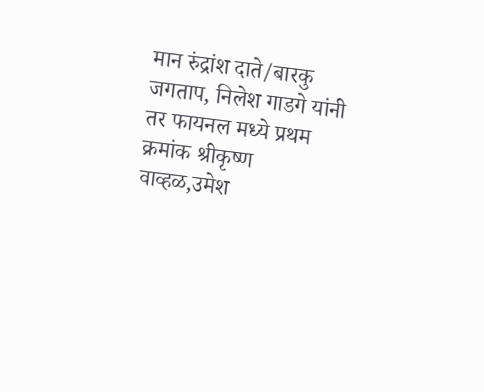मान रुंद्रांश दाते/बारकु जगताप, निलेश गाडगे यांनी तर फायनल मध्ये प्रथम क्रमांक श्रीकृष्ण वाव्हळ,उमेश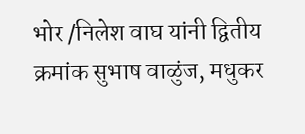भोर /निलेश वाघ यांनी द्वितीय क्रमांक सुभाष वाळुंज, मधुकर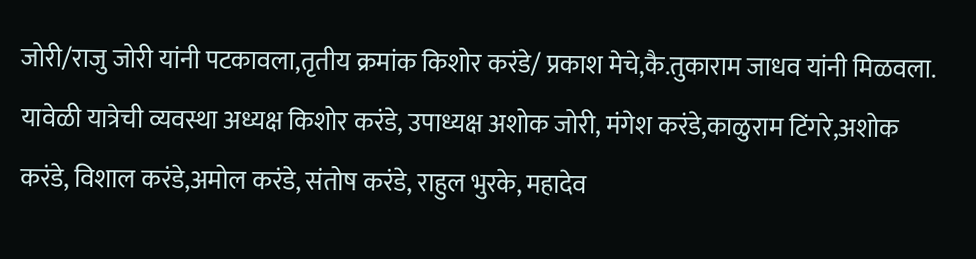जोरी/राजु जोरी यांनी पटकावला,तृतीय क्रमांक किशोर करंडे/ प्रकाश मेचे,कै.तुकाराम जाधव यांनी मिळवला.
यावेळी यात्रेची व्यवस्था अध्यक्ष किशोर करंडे, उपाध्यक्ष अशोक जोरी, मंगेश करंडे,काळुराम टिंगरे,अशोक करंडे, विशाल करंडे,अमोल करंडे, संतोष करंडे, राहुल भुरके, महादेव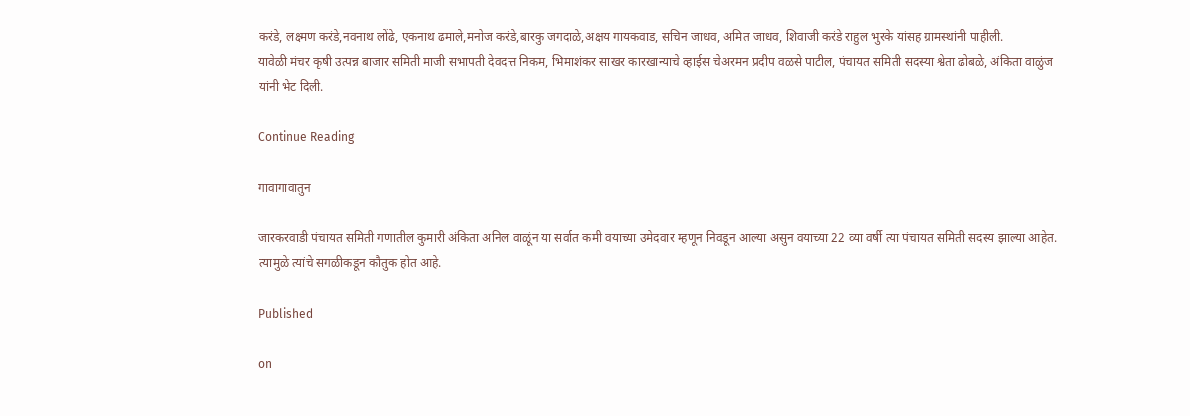करंडे, लक्ष्मण करंडे,नवनाथ लोंढे, एकनाथ ढमाले,मनोज करंडे,बारकु जगदाळे,अक्षय गायकवाड, सचिन जाधव, अमित जाधव, शिवाजी करंडे राहुल भुरके यांसह ग्रामस्थांनी पाहीली.
यावेळी मंचर कृषी उत्पन्न बाजार समिती माजी सभापती देवदत्त निकम, भिमाशंकर साखर कारखान्याचे व्हाईस चेअरमन प्रदीप वळसे पाटील, पंचायत समिती सदस्या श्वेता ढोबळे, अंकिता वाळुंज यांनी भेट दिली.

Continue Reading

गावागावातुन

जारकरवाडी पंचायत समिती गणातील कुमारी अंकिता अनिल वाळूंन या सर्वात कमी वयाच्या उमेदवार म्हणून निवडून आल्या असुन वयाच्या 22 व्या वर्षी त्या पंचायत समिती सदस्य झाल्या आहेत. त्यामुळे त्यांचे सगळीकडून कौतुक होत आहे.

Published

on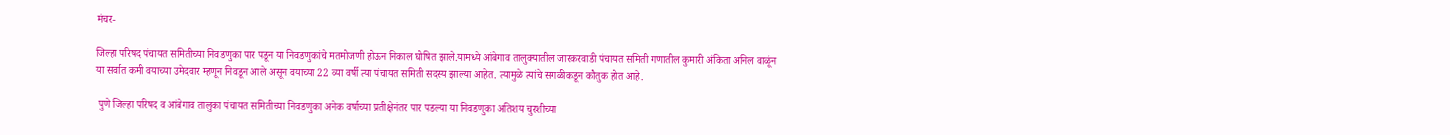मंचर-

जिल्हा परिषद पंचायत समितीच्या निवडणुका पार पडून या निवडणुकांचे मतमोजणी होऊन निकाल घोषित झाले.यामध्ये आंबेगाव तालुक्यातील जारकरवाडी पंचायत समिती गणातील कुमारी अंकिता अनिल वाळूंन या सर्वात कमी वयाच्या उमेदवार म्हणून निवडून आले असून वयाच्या 22 व्या वर्षी त्या पंचायत समिती सदस्य झाल्या आहेत. त्यामुळे त्यांचे सगळीकडून कौतुक होत आहे.

 पुणे जिल्हा परिषद व आंबेगाव तालुका पंचायत समितीच्या निवडणुका अनेक वर्षाच्या प्रतीक्षेनंतर पार पडल्या या निवडणुका अतिशय चुरशीच्या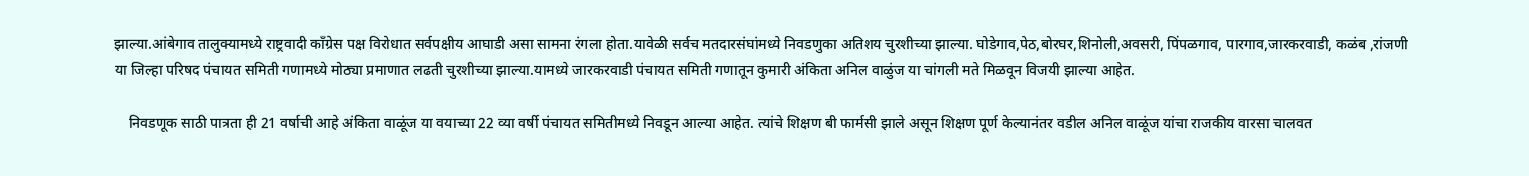झाल्या.आंबेगाव तालुक्यामध्ये राष्ट्रवादी काँग्रेस पक्ष विरोधात सर्वपक्षीय आघाडी असा सामना रंगला होता.यावेळी सर्वच मतदारसंघांमध्ये निवडणुका अतिशय चुरशीच्या झाल्या. घोडेगाव,पेठ,बोरघर,शिनोली,अवसरी, पिंपळगाव, पारगाव,जारकरवाडी, कळंब ,रांजणी या जिल्हा परिषद पंचायत समिती गणामध्ये मोठ्या प्रमाणात लढती चुरशीच्या झाल्या.यामध्ये जारकरवाडी पंचायत समिती गणातून कुमारी अंकिता अनिल वाळुंज या चांगली मते मिळवून विजयी झाल्या आहेत.

    निवडणूक साठी पात्रता ही 21 वर्षाची आहे अंकिता वाळूंज या वयाच्या 22 व्या वर्षी पंचायत समितीमध्ये निवडून आल्या आहेत. त्यांचे शिक्षण बी फार्मसी झाले असून शिक्षण पूर्ण केल्यानंतर वडील अनिल वाळूंज यांचा राजकीय वारसा चालवत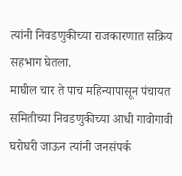त्यांनी निवडणुकीच्या राजकारणात सक्रिय सहभाग घेतला.
माघील चार ते पाच महिन्यापासून पंचायत समितीच्या निवडणुकीच्या आधी गावोगावी घरोघरी जाऊन त्यांनी जनसंपर्क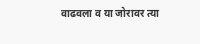वाढवला व या जोरावर त्या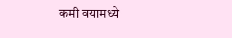कमी वयामध्ये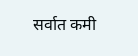सर्वात कमी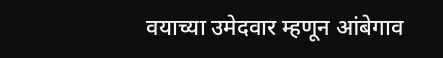वयाच्या उमेदवार म्हणून आंबेगाव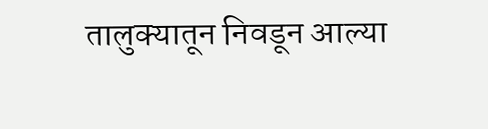तालुक्यातून निवडून आल्या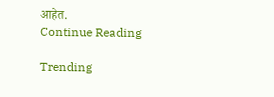आहेत.
Continue Reading

Trending